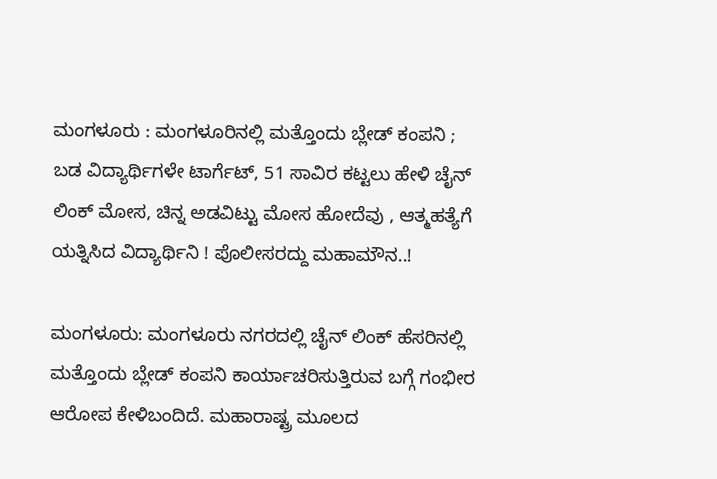ಮಂಗಳೂರು : ಮಂಗಳೂರಿನಲ್ಲಿ ಮತ್ತೊಂದು ಬ್ಲೇಡ್ ಕಂಪನಿ ; ಬಡ ವಿದ್ಯಾರ್ಥಿಗಳೇ ಟಾರ್ಗೆಟ್, 51 ಸಾವಿರ ಕಟ್ಟಲು ಹೇಳಿ ಚೈನ್ ಲಿಂಕ್ ಮೋಸ, ಚಿನ್ನ ಅಡವಿಟ್ಟು ಮೋಸ ಹೋದೆವು , ಆತ್ಮಹತ್ಯೆಗೆ ಯತ್ನಿಸಿದ ವಿದ್ಯಾರ್ಥಿನಿ ! ಪೊಲೀಸರದ್ದು ಮಹಾಮೌನ..!

ಮಂಗಳೂರು: ಮಂಗಳೂರು ನಗರದಲ್ಲಿ ಚೈನ್ ಲಿಂಕ್ ಹೆಸರಿನಲ್ಲಿ ಮತ್ತೊಂದು ಬ್ಲೇಡ್ ಕಂಪನಿ ಕಾರ್ಯಾಚರಿಸುತ್ತಿರುವ ಬಗ್ಗೆ ಗಂಭೀರ ಆರೋಪ ಕೇಳಿಬಂದಿದೆ. ಮಹಾರಾಷ್ಟ್ರ ಮೂಲದ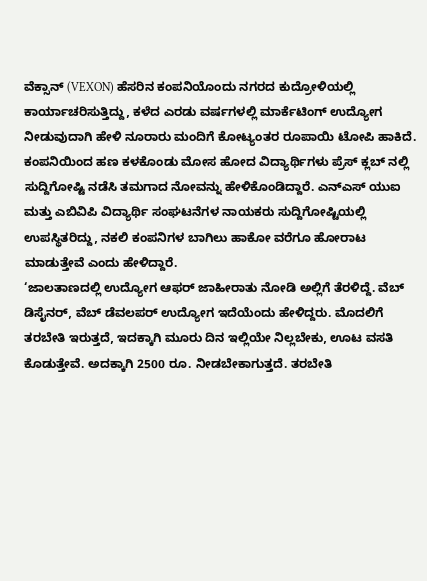ವೆಕ್ಸಾನ್ (VEXON) ಹೆಸರಿನ ಕಂಪನಿಯೊಂದು ನಗರದ ಕುದ್ರೋಳಿಯಲ್ಲಿ ಕಾರ್ಯಾಚರಿಸುತ್ತಿದ್ದು, ಕಳೆದ ಎರಡು ವರ್ಷಗಳಲ್ಲಿ ಮಾರ್ಕೆಟಿಂಗ್ ಉದ್ಯೋಗ ನೀಡುವುದಾಗಿ ಹೇಳಿ ನೂರಾರು ಮಂದಿಗೆ ಕೋಟ್ಯಂತರ ರೂಪಾಯಿ ಟೋಪಿ ಹಾಕಿದೆ.
ಕಂಪನಿಯಿಂದ ಹಣ ಕಳಕೊಂಡು ಮೋಸ ಹೋದ ವಿದ್ಯಾರ್ಥಿಗಳು ಪ್ರೆಸ್ ಕ್ಲಬ್ ನಲ್ಲಿ ಸುದ್ದಿಗೋಷ್ಟಿ ನಡೆಸಿ ತಮಗಾದ ನೋವನ್ನು ಹೇಳಿಕೊಂಡಿದ್ದಾರೆ. ಎನ್ಎಸ್ ಯುಐ ಮತ್ತು ಎಬಿವಿಪಿ ವಿದ್ಯಾರ್ಥಿ ಸಂಘಟನೆಗಳ ನಾಯಕರು ಸುದ್ದಿಗೋಷ್ಟಿಯಲ್ಲಿ ಉಪಸ್ಥಿತರಿದ್ದು, ನಕಲಿ ಕಂಪನಿಗಳ ಬಾಗಿಲು ಹಾಕೋ ವರೆಗೂ ಹೋರಾಟ ಮಾಡುತ್ತೇವೆ ಎಂದು ಹೇಳಿದ್ದಾರೆ.
‘ಜಾಲತಾಣದಲ್ಲಿ ಉದ್ಯೋಗ ಆಫರ್ ಜಾಹೀರಾತು ನೋಡಿ ಅಲ್ಲಿಗೆ ತೆರಳಿದ್ದೆ. ವೆಬ್ ಡಿಸೈನರ್, ವೆಬ್ ಡೆವಲಪರ್ ಉದ್ಯೋಗ ಇದೆಯೆಂದು ಹೇಳಿದ್ದರು. ಮೊದಲಿಗೆ ತರಬೇತಿ ಇರುತ್ತದೆ, ಇದಕ್ಕಾಗಿ ಮೂರು ದಿನ ಇಲ್ಲಿಯೇ ನಿಲ್ಲಬೇಕು, ಊಟ ವಸತಿ ಕೊಡುತ್ತೇವೆ. ಅದಕ್ಕಾಗಿ 2500 ರೂ. ನೀಡಬೇಕಾಗುತ್ತದೆ. ತರಬೇತಿ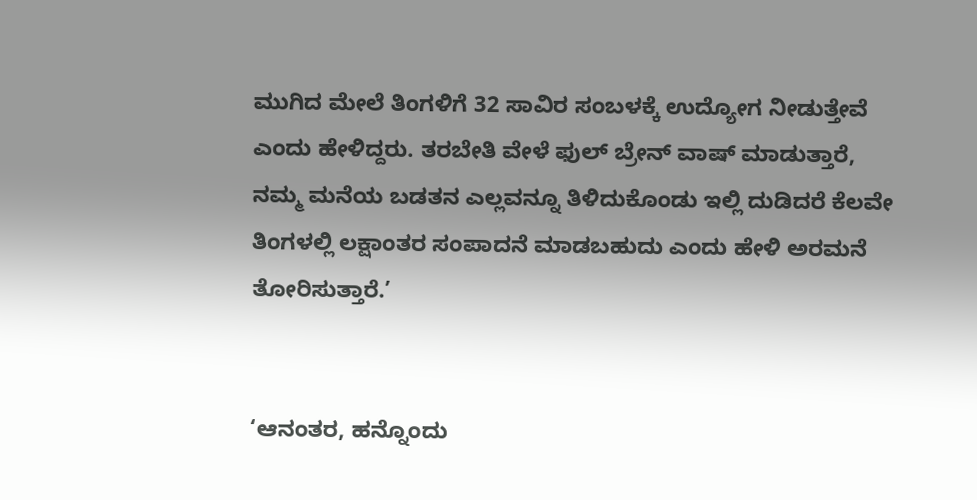ಮುಗಿದ ಮೇಲೆ ತಿಂಗಳಿಗೆ 32 ಸಾವಿರ ಸಂಬಳಕ್ಕೆ ಉದ್ಯೋಗ ನೀಡುತ್ತೇವೆ ಎಂದು ಹೇಳಿದ್ದರು. ತರಬೇತಿ ವೇಳೆ ಫುಲ್ ಬ್ರೇನ್ ವಾಷ್ ಮಾಡುತ್ತಾರೆ, ನಮ್ಮ ಮನೆಯ ಬಡತನ ಎಲ್ಲವನ್ನೂ ತಿಳಿದುಕೊಂಡು ಇಲ್ಲಿ ದುಡಿದರೆ ಕೆಲವೇ ತಿಂಗಳಲ್ಲಿ ಲಕ್ಷಾಂತರ ಸಂಪಾದನೆ ಮಾಡಬಹುದು ಎಂದು ಹೇಳಿ ಅರಮನೆ ತೋರಿಸುತ್ತಾರೆ.’


‘ಆನಂತರ, ಹನ್ನೊಂದು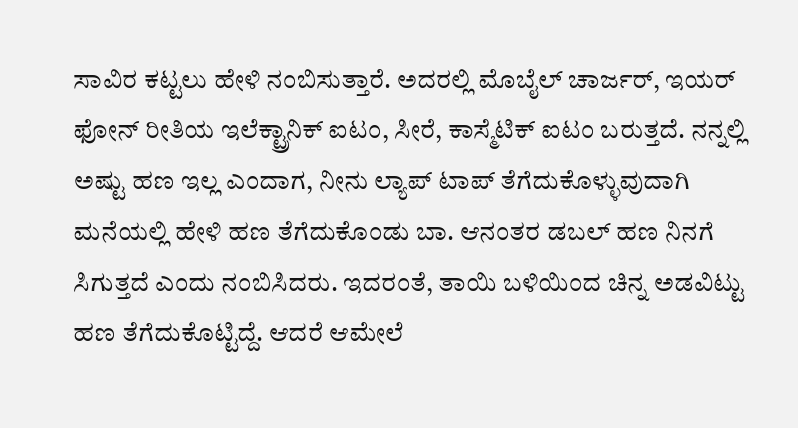ಸಾವಿರ ಕಟ್ಟಲು ಹೇಳಿ ನಂಬಿಸುತ್ತಾರೆ. ಅದರಲ್ಲಿ ಮೊಬೈಲ್ ಚಾರ್ಜರ್, ಇಯರ್ ಫೋನ್ ರೀತಿಯ ಇಲೆಕ್ಟ್ರಾನಿಕ್ ಐಟಂ, ಸೀರೆ, ಕಾಸ್ಮೆಟಿಕ್ ಐಟಂ ಬರುತ್ತದೆ. ನನ್ನಲ್ಲಿ ಅಷ್ಟು ಹಣ ಇಲ್ಲ ಎಂದಾಗ, ನೀನು ಲ್ಯಾಪ್ ಟಾಪ್ ತೆಗೆದುಕೊಳ್ಳುವುದಾಗಿ ಮನೆಯಲ್ಲಿ ಹೇಳಿ ಹಣ ತೆಗೆದುಕೊಂಡು ಬಾ. ಆನಂತರ ಡಬಲ್ ಹಣ ನಿನಗೆ ಸಿಗುತ್ತದೆ ಎಂದು ನಂಬಿಸಿದರು. ಇದರಂತೆ, ತಾಯಿ ಬಳಿಯಿಂದ ಚಿನ್ನ ಅಡವಿಟ್ಟು ಹಣ ತೆಗೆದುಕೊಟ್ಟಿದ್ದೆ. ಆದರೆ ಆಮೇಲೆ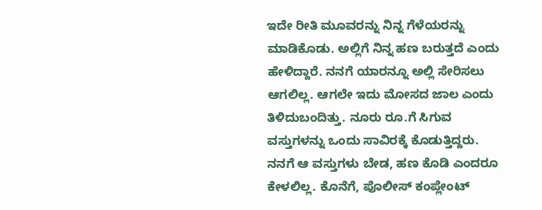ಇದೇ ರೀತಿ ಮೂವರನ್ನು ನಿನ್ನ ಗೆಳೆಯರನ್ನು ಮಾಡಿಕೊಡು. ಅಲ್ಲಿಗೆ ನಿನ್ನ ಹಣ ಬರುತ್ತದೆ ಎಂದು ಹೇಳಿದ್ದಾರೆ. ನನಗೆ ಯಾರನ್ನೂ ಅಲ್ಲಿ ಸೇರಿಸಲು ಆಗಲಿಲ್ಲ. ಆಗಲೇ ಇದು ಮೋಸದ ಜಾಲ ಎಂದು ತಿಳಿದುಬಂದಿತ್ತು. ನೂರು ರೂ.ಗೆ ಸಿಗುವ ವಸ್ತುಗಳನ್ನು ಒಂದು ಸಾವಿರಕ್ಕೆ ಕೊಡುತ್ತಿದ್ದರು. ನನಗೆ ಆ ವಸ್ತುಗಳು ಬೇಡ, ಹಣ ಕೊಡಿ ಎಂದರೂ ಕೇಳಲಿಲ್ಲ. ಕೊನೆಗೆ, ಪೊಲೀಸ್ ಕಂಪ್ಲೇಂಟ್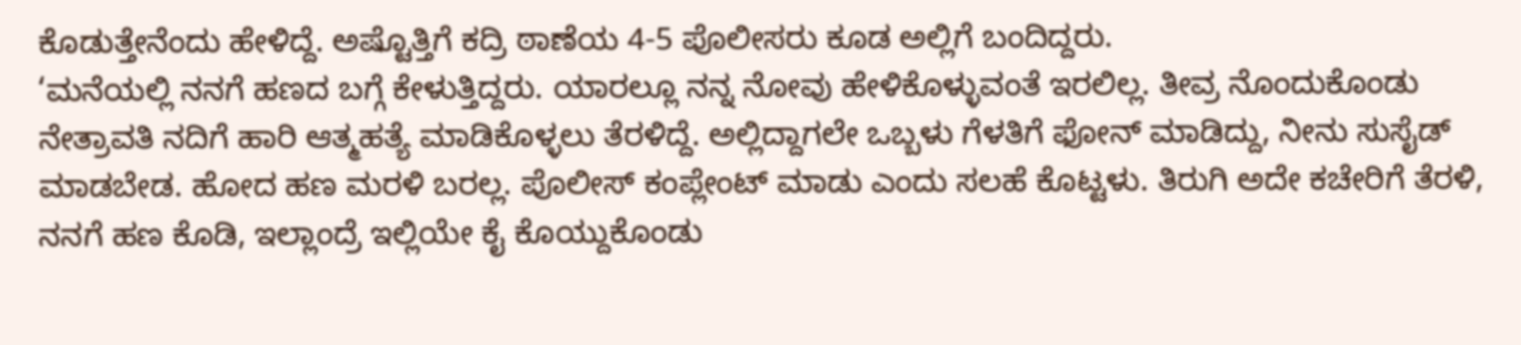ಕೊಡುತ್ತೇನೆಂದು ಹೇಳಿದ್ದೆ. ಅಷ್ಟೊತ್ತಿಗೆ ಕದ್ರಿ ಠಾಣೆಯ 4-5 ಪೊಲೀಸರು ಕೂಡ ಅಲ್ಲಿಗೆ ಬಂದಿದ್ದರು.
‘ಮನೆಯಲ್ಲಿ ನನಗೆ ಹಣದ ಬಗ್ಗೆ ಕೇಳುತ್ತಿದ್ದರು. ಯಾರಲ್ಲೂ ನನ್ನ ನೋವು ಹೇಳಿಕೊಳ್ಳುವಂತೆ ಇರಲಿಲ್ಲ. ತೀವ್ರ ನೊಂದುಕೊಂಡು ನೇತ್ರಾವತಿ ನದಿಗೆ ಹಾರಿ ಆತ್ಮಹತ್ಯೆ ಮಾಡಿಕೊಳ್ಳಲು ತೆರಳಿದ್ದೆ. ಅಲ್ಲಿದ್ದಾಗಲೇ ಒಬ್ಬಳು ಗೆಳತಿಗೆ ಫೋನ್ ಮಾಡಿದ್ದು, ನೀನು ಸುಸೈಡ್ ಮಾಡಬೇಡ. ಹೋದ ಹಣ ಮರಳಿ ಬರಲ್ಲ. ಪೊಲೀಸ್ ಕಂಪ್ಲೇಂಟ್ ಮಾಡು ಎಂದು ಸಲಹೆ ಕೊಟ್ಟಳು. ತಿರುಗಿ ಅದೇ ಕಚೇರಿಗೆ ತೆರಳಿ, ನನಗೆ ಹಣ ಕೊಡಿ, ಇಲ್ಲಾಂದ್ರೆ ಇಲ್ಲಿಯೇ ಕೈ ಕೊಯ್ದುಕೊಂಡು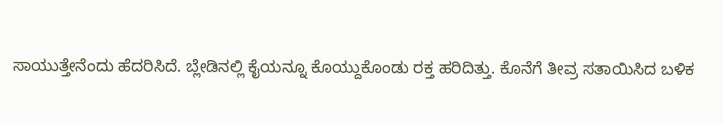ಸಾಯುತ್ತೇನೆಂದು ಹೆದರಿಸಿದೆ. ಬ್ಲೇಡಿನಲ್ಲಿ ಕೈಯನ್ನೂ ಕೊಯ್ದುಕೊಂಡು ರಕ್ತ ಹರಿದಿತ್ತು. ಕೊನೆಗೆ ತೀವ್ರ ಸತಾಯಿಸಿದ ಬಳಿಕ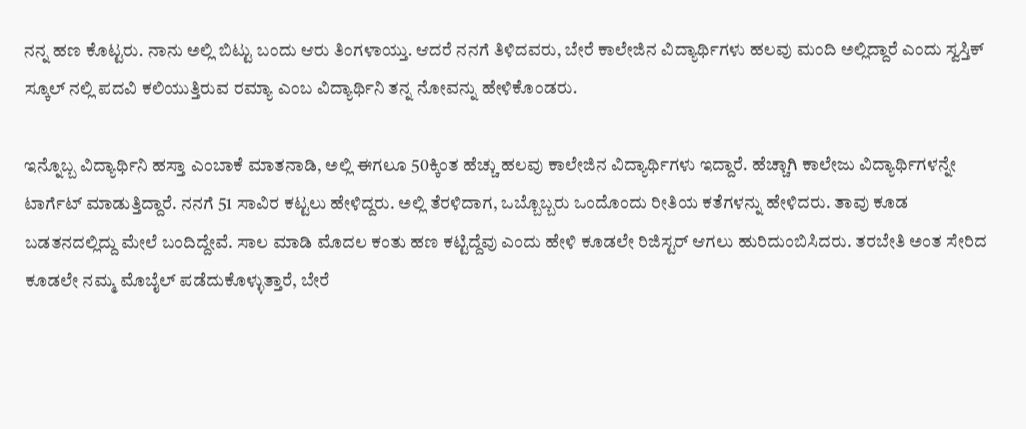ನನ್ನ ಹಣ ಕೊಟ್ಟರು. ನಾನು ಅಲ್ಲಿ ಬಿಟ್ಟು ಬಂದು ಆರು ತಿಂಗಳಾಯ್ತು. ಆದರೆ ನನಗೆ ತಿಳಿದವರು, ಬೇರೆ ಕಾಲೇಜಿನ ವಿದ್ಯಾರ್ಥಿಗಳು ಹಲವು ಮಂದಿ ಅಲ್ಲಿದ್ದಾರೆ ಎಂದು ಸ್ವಸ್ತಿಕ್ ಸ್ಕೂಲ್ ನಲ್ಲಿ ಪದವಿ ಕಲಿಯುತ್ತಿರುವ ರಮ್ಯಾ ಎಂಬ ವಿದ್ಯಾರ್ಥಿನಿ ತನ್ನ ನೋವನ್ನು ಹೇಳಿಕೊಂಡರು.

ಇನ್ನೊಬ್ಬ ವಿದ್ಯಾರ್ಥಿನಿ ಹಸ್ತಾ ಎಂಬಾಕೆ ಮಾತನಾಡಿ, ಅಲ್ಲಿ ಈಗಲೂ 50ಕ್ಕಿಂತ ಹೆಚ್ಚು ಹಲವು ಕಾಲೇಜಿನ ವಿದ್ಯಾರ್ಥಿಗಳು ಇದ್ದಾರೆ. ಹೆಚ್ಚಾಗಿ ಕಾಲೇಜು ವಿದ್ಯಾರ್ಥಿಗಳನ್ನೇ ಟಾರ್ಗೆಟ್ ಮಾಡುತ್ತಿದ್ದಾರೆ. ನನಗೆ 51 ಸಾವಿರ ಕಟ್ಟಲು ಹೇಳಿದ್ದರು. ಅಲ್ಲಿ ತೆರಳಿದಾಗ, ಒಬ್ಬೊಬ್ಬರು ಒಂದೊಂದು ರೀತಿಯ ಕತೆಗಳನ್ನು ಹೇಳಿದರು. ತಾವು ಕೂಡ ಬಡತನದಲ್ಲಿದ್ದು ಮೇಲೆ ಬಂದಿದ್ದೇವೆ. ಸಾಲ ಮಾಡಿ ಮೊದಲ ಕಂತು ಹಣ ಕಟ್ಟಿದ್ದೆವು ಎಂದು ಹೇಳಿ ಕೂಡಲೇ ರಿಜಿಸ್ಟರ್ ಆಗಲು ಹುರಿದುಂಬಿಸಿದರು. ತರಬೇತಿ ಅಂತ ಸೇರಿದ ಕೂಡಲೇ ನಮ್ಮ ಮೊಬೈಲ್ ಪಡೆದುಕೊಳ್ಳುತ್ತಾರೆ, ಬೇರೆ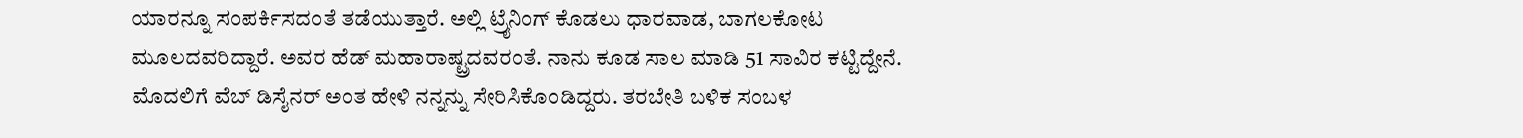ಯಾರನ್ನೂ ಸಂಪರ್ಕಿಸದಂತೆ ತಡೆಯುತ್ತಾರೆ. ಅಲ್ಲಿ ಟ್ರೈನಿಂಗ್ ಕೊಡಲು ಧಾರವಾಡ, ಬಾಗಲಕೋಟ ಮೂಲದವರಿದ್ದಾರೆ. ಅವರ ಹೆಡ್ ಮಹಾರಾಷ್ಟ್ರದವರಂತೆ. ನಾನು ಕೂಡ ಸಾಲ ಮಾಡಿ 51 ಸಾವಿರ ಕಟ್ಟಿದ್ದೇನೆ. ಮೊದಲಿಗೆ ವೆಬ್ ಡಿಸೈನರ್ ಅಂತ ಹೇಳಿ ನನ್ನನ್ನು ಸೇರಿಸಿಕೊಂಡಿದ್ದರು. ತರಬೇತಿ ಬಳಿಕ ಸಂಬಳ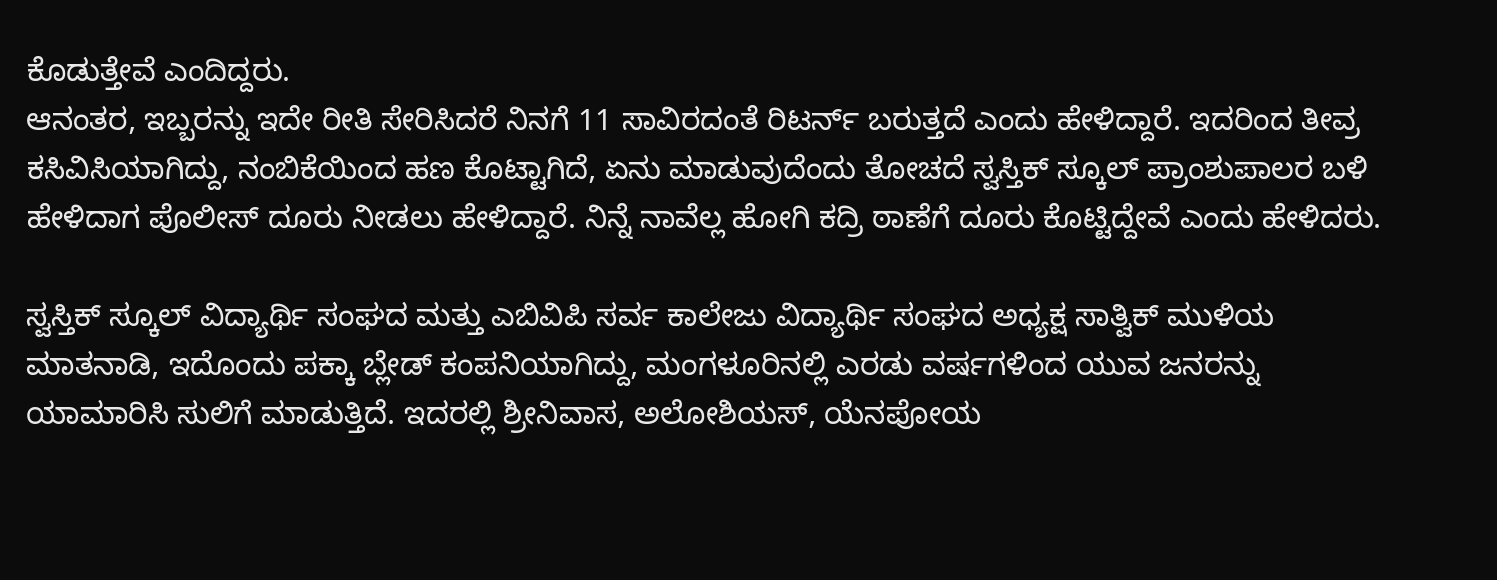ಕೊಡುತ್ತೇವೆ ಎಂದಿದ್ದರು.
ಆನಂತರ, ಇಬ್ಬರನ್ನು ಇದೇ ರೀತಿ ಸೇರಿಸಿದರೆ ನಿನಗೆ 11 ಸಾವಿರದಂತೆ ರಿಟರ್ನ್ ಬರುತ್ತದೆ ಎಂದು ಹೇಳಿದ್ದಾರೆ. ಇದರಿಂದ ತೀವ್ರ ಕಸಿವಿಸಿಯಾಗಿದ್ದು, ನಂಬಿಕೆಯಿಂದ ಹಣ ಕೊಟ್ಟಾಗಿದೆ, ಏನು ಮಾಡುವುದೆಂದು ತೋಚದೆ ಸ್ವಸ್ತಿಕ್ ಸ್ಕೂಲ್ ಪ್ರಾಂಶುಪಾಲರ ಬಳಿ ಹೇಳಿದಾಗ ಪೊಲೀಸ್ ದೂರು ನೀಡಲು ಹೇಳಿದ್ದಾರೆ. ನಿನ್ನೆ ನಾವೆಲ್ಲ ಹೋಗಿ ಕದ್ರಿ ಠಾಣೆಗೆ ದೂರು ಕೊಟ್ಟಿದ್ದೇವೆ ಎಂದು ಹೇಳಿದರು.

ಸ್ವಸ್ತಿಕ್ ಸ್ಕೂಲ್ ವಿದ್ಯಾರ್ಥಿ ಸಂಘದ ಮತ್ತು ಎಬಿವಿಪಿ ಸರ್ವ ಕಾಲೇಜು ವಿದ್ಯಾರ್ಥಿ ಸಂಘದ ಅಧ್ಯಕ್ಷ ಸಾತ್ವಿಕ್ ಮುಳಿಯ ಮಾತನಾಡಿ, ಇದೊಂದು ಪಕ್ಕಾ ಬ್ಲೇಡ್ ಕಂಪನಿಯಾಗಿದ್ದು, ಮಂಗಳೂರಿನಲ್ಲಿ ಎರಡು ವರ್ಷಗಳಿಂದ ಯುವ ಜನರನ್ನು ಯಾಮಾರಿಸಿ ಸುಲಿಗೆ ಮಾಡುತ್ತಿದೆ. ಇದರಲ್ಲಿ ಶ್ರೀನಿವಾಸ, ಅಲೋಶಿಯಸ್, ಯೆನಪೋಯ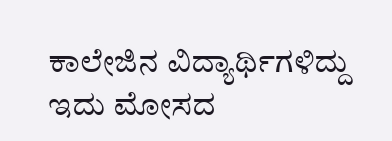ಕಾಲೇಜಿನ ವಿದ್ಯಾರ್ಥಿಗಳಿದ್ದು ಇದು ಮೋಸದ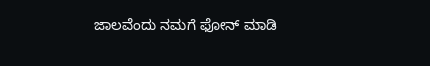ಜಾಲವೆಂದು ನಮಗೆ ಫೋನ್ ಮಾಡಿ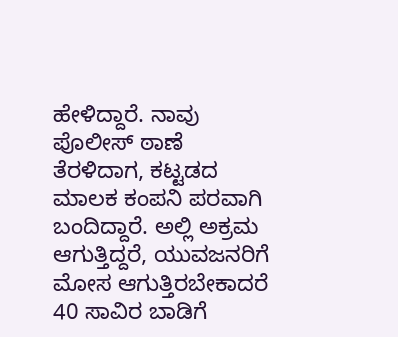ಹೇಳಿದ್ದಾರೆ. ನಾವು ಪೊಲೀಸ್ ಠಾಣೆ ತೆರಳಿದಾಗ, ಕಟ್ಟಡದ ಮಾಲಕ ಕಂಪನಿ ಪರವಾಗಿ ಬಂದಿದ್ದಾರೆ. ಅಲ್ಲಿ ಅಕ್ರಮ ಆಗುತ್ತಿದ್ದರೆ, ಯುವಜನರಿಗೆ ಮೋಸ ಆಗುತ್ತಿರಬೇಕಾದರೆ 40 ಸಾವಿರ ಬಾಡಿಗೆ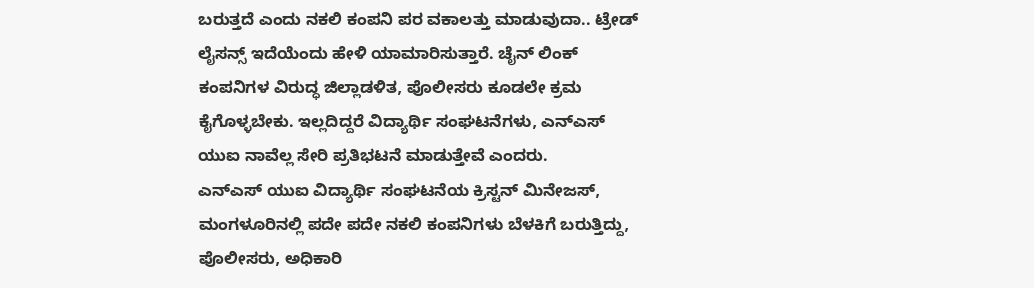ಬರುತ್ತದೆ ಎಂದು ನಕಲಿ ಕಂಪನಿ ಪರ ವಕಾಲತ್ತು ಮಾಡುವುದಾ.. ಟ್ರೇಡ್ ಲೈಸನ್ಸ್ ಇದೆಯೆಂದು ಹೇಳಿ ಯಾಮಾರಿಸುತ್ತಾರೆ. ಚೈನ್ ಲಿಂಕ್ ಕಂಪನಿಗಳ ವಿರುದ್ಧ ಜಿಲ್ಲಾಡಳಿತ, ಪೊಲೀಸರು ಕೂಡಲೇ ಕ್ರಮ ಕೈಗೊಳ್ಳಬೇಕು. ಇಲ್ಲದಿದ್ದರೆ ವಿದ್ಯಾರ್ಥಿ ಸಂಘಟನೆಗಳು, ಎನ್ಎಸ್ ಯುಐ ನಾವೆಲ್ಲ ಸೇರಿ ಪ್ರತಿಭಟನೆ ಮಾಡುತ್ತೇವೆ ಎಂದರು.
ಎನ್ಎಸ್ ಯುಐ ವಿದ್ಯಾರ್ಥಿ ಸಂಘಟನೆಯ ಕ್ರಿಸ್ಟನ್ ಮಿನೇಜಸ್, ಮಂಗಳೂರಿನಲ್ಲಿ ಪದೇ ಪದೇ ನಕಲಿ ಕಂಪನಿಗಳು ಬೆಳಕಿಗೆ ಬರುತ್ತಿದ್ದು, ಪೊಲೀಸರು, ಅಧಿಕಾರಿ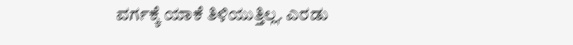ವರ್ಗಕ್ಕೆ ಯಾಕೆ ತಿಳಿಯುತ್ತಿಲ್ಲ. ಎರಡು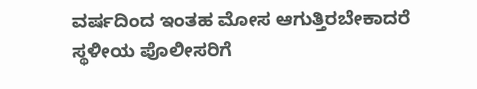ವರ್ಷದಿಂದ ಇಂತಹ ಮೋಸ ಆಗುತ್ತಿರಬೇಕಾದರೆ ಸ್ಥಳೀಯ ಪೊಲೀಸರಿಗೆ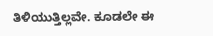ತಿಳಿಯುತ್ತಿಲ್ಲವೇ. ಕೂಡಲೇ ಈ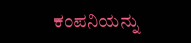ಕಂಪನಿಯನ್ನು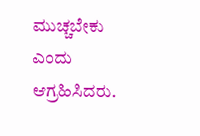ಮುಚ್ಚಬೇಕು ಎಂದು ಆಗ್ರಹಿಸಿದರು.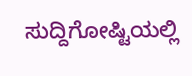ಸುದ್ದಿಗೋಷ್ಟಿಯಲ್ಲಿ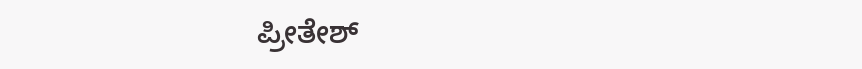ಪ್ರೀತೇಶ್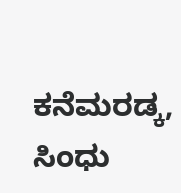ಕನೆಮರಡ್ಕ, ಸಿಂಧು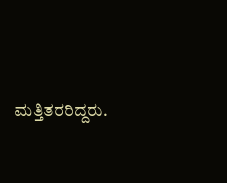ಮತ್ತಿತರರಿದ್ದರು.